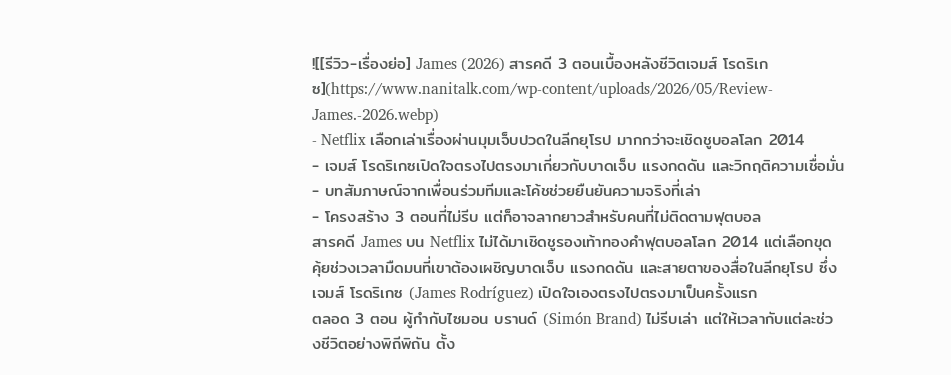![[รีวิว-เรื่องย่อ] James (2026) สารคดี 3 ตอนเบื้องหลังชีวิตเจมส์ โรดริเกซ](https://www.nanitalk.com/wp-content/uploads/2026/05/Review-James.-2026.webp)
- Netflix เลือกเล่าเรื่องผ่านมุมเจ็บปวดในลีกยุโรป มากกว่าจะเชิดชูบอลโลก 2014
- เจมส์ โรดริเกซเปิดใจตรงไปตรงมาเกี่ยวกับบาดเจ็บ แรงกดดัน และวิกฤติความเชื่อมั่น
- บทสัมภาษณ์จากเพื่อนร่วมทีมและโค้ชช่วยยืนยันความจริงที่เล่า
- โครงสร้าง 3 ตอนที่ไม่รีบ แต่ก็อาจลากยาวสำหรับคนที่ไม่ติดตามฟุตบอล
สารคดี James บน Netflix ไม่ได้มาเชิดชูรองเท้าทองคำฟุตบอลโลก 2014 แต่เลือกขุดคุ้ยช่วงเวลามืดมนที่เขาต้องเผชิญบาดเจ็บ แรงกดดัน และสายตาของสื่อในลีกยุโรป ซึ่งเจมส์ โรดริเกซ (James Rodríguez) เปิดใจเองตรงไปตรงมาเป็นครั้งแรก
ตลอด 3 ตอน ผู้กำกับไซมอน บรานด์ (Simón Brand) ไม่รีบเล่า แต่ให้เวลากับแต่ละช่วงชีวิตอย่างพิถีพิถัน ตั้ง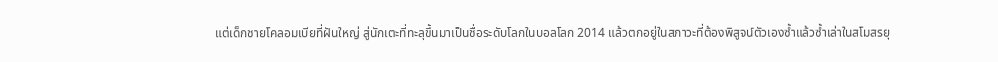แต่เด็กชายโคลอมเบียที่ฝันใหญ่ สู่นักเตะที่ทะลุขึ้นมาเป็นชื่อระดับโลกในบอลโลก 2014 แล้วตกอยู่ในสภาวะที่ต้องพิสูจน์ตัวเองซ้ำแล้วซ้ำเล่าในสโมสรยุ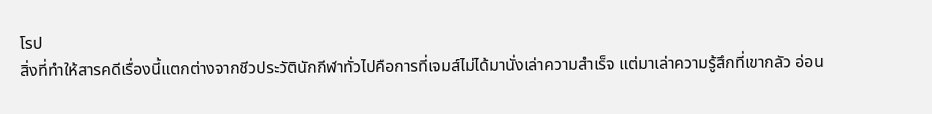โรป
สิ่งที่ทำให้สารคดีเรื่องนี้แตกต่างจากชีวประวัตินักกีฬาทั่วไปคือการที่เจมส์ไม่ได้มานั่งเล่าความสำเร็จ แต่มาเล่าความรู้สึกที่เขากลัว อ่อน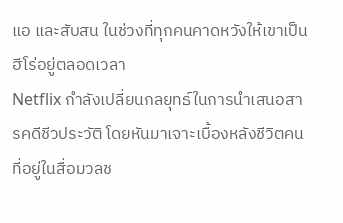แอ และสับสน ในช่วงที่ทุกคนคาดหวังให้เขาเป็นฮีโร่อยู่ตลอดเวลา
Netflix กำลังเปลี่ยนกลยุทธ์ในการนำเสนอสารคดีชีวประวัติ โดยหันมาเจาะเบื้องหลังชีวิตคนที่อยู่ในสื่อมวลช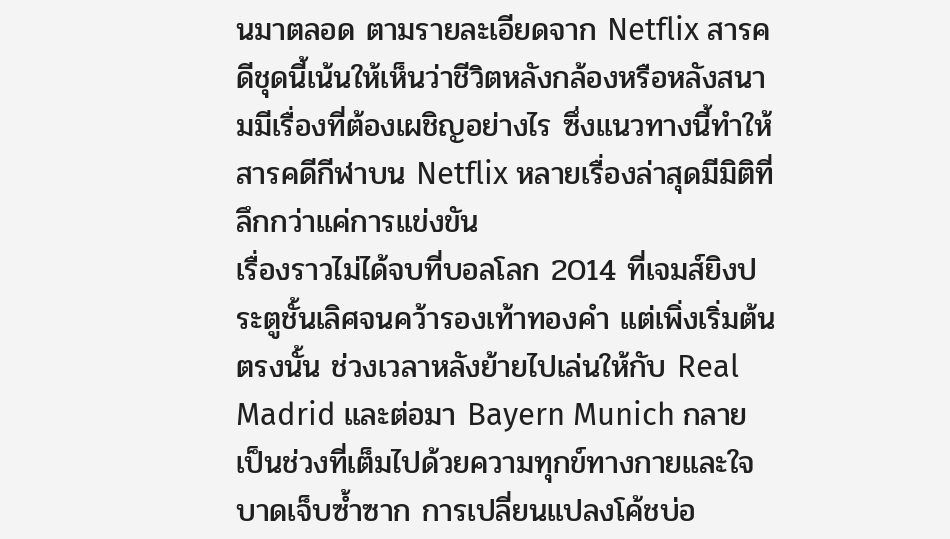นมาตลอด ตามรายละเอียดจาก Netflix สารคดีชุดนี้เน้นให้เห็นว่าชีวิตหลังกล้องหรือหลังสนามมีเรื่องที่ต้องเผชิญอย่างไร ซึ่งแนวทางนี้ทำให้ สารคดีกีฬาบน Netflix หลายเรื่องล่าสุดมีมิติที่ลึกกว่าแค่การแข่งขัน
เรื่องราวไม่ได้จบที่บอลโลก 2014 ที่เจมส์ยิงประตูชั้นเลิศจนคว้ารองเท้าทองคำ แต่เพิ่งเริ่มต้นตรงนั้น ช่วงเวลาหลังย้ายไปเล่นให้กับ Real Madrid และต่อมา Bayern Munich กลายเป็นช่วงที่เต็มไปด้วยความทุกข์ทางกายและใจ บาดเจ็บซ้ำซาก การเปลี่ยนแปลงโค้ชบ่อ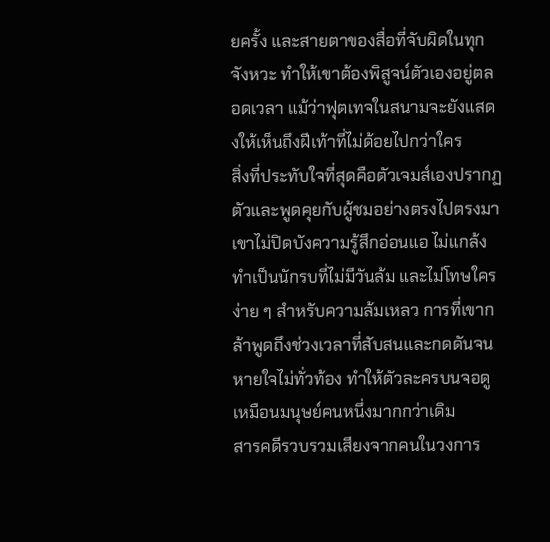ยครั้ง และสายตาของสื่อที่จับผิดในทุกจังหวะ ทำให้เขาต้องพิสูจน์ตัวเองอยู่ตลอดเวลา แม้ว่าฟุตเทจในสนามจะยังแสดงให้เห็นถึงฝีเท้าที่ไม่ด้อยไปกว่าใคร
สิ่งที่ประทับใจที่สุดคือตัวเจมส์เองปรากฏตัวและพูดคุยกับผู้ชมอย่างตรงไปตรงมา เขาไม่ปิดบังความรู้สึกอ่อนแอ ไม่แกล้งทำเป็นนักรบที่ไม่มีวันล้ม และไม่โทษใครง่าย ๆ สำหรับความล้มเหลว การที่เขากล้าพูดถึงช่วงเวลาที่สับสนและกดดันจนหายใจไม่ทั่วท้อง ทำให้ตัวละครบนจอดูเหมือนมนุษย์คนหนึ่งมากกว่าเดิม
สารคดีรวบรวมเสียงจากคนในวงการ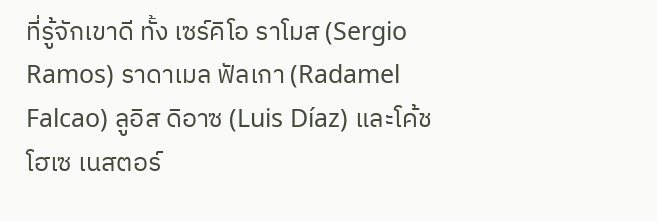ที่รู้จักเขาดี ทั้ง เซร์คิโอ ราโมส (Sergio Ramos) ราดาเมล ฟัลเกา (Radamel Falcao) ลูอิส ดิอาซ (Luis Díaz) และโค้ช โฮเซ เนสตอร์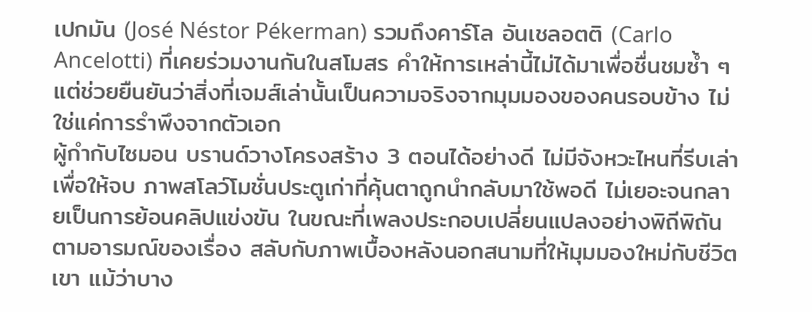เปกมัน (José Néstor Pékerman) รวมถึงคาร์โล อันเชลอตติ (Carlo Ancelotti) ที่เคยร่วมงานกันในสโมสร คำให้การเหล่านี้ไม่ได้มาเพื่อชื่นชมซ้ำ ๆ แต่ช่วยยืนยันว่าสิ่งที่เจมส์เล่านั้นเป็นความจริงจากมุมมองของคนรอบข้าง ไม่ใช่แค่การรำพึงจากตัวเอก
ผู้กำกับไซมอน บรานด์วางโครงสร้าง 3 ตอนได้อย่างดี ไม่มีจังหวะไหนที่รีบเล่าเพื่อให้จบ ภาพสโลว์โมชั่นประตูเก่าที่คุ้นตาถูกนำกลับมาใช้พอดี ไม่เยอะจนกลายเป็นการย้อนคลิปแข่งขัน ในขณะที่เพลงประกอบเปลี่ยนแปลงอย่างพิถีพิถันตามอารมณ์ของเรื่อง สลับกับภาพเบื้องหลังนอกสนามที่ให้มุมมองใหม่กับชีวิตเขา แม้ว่าบาง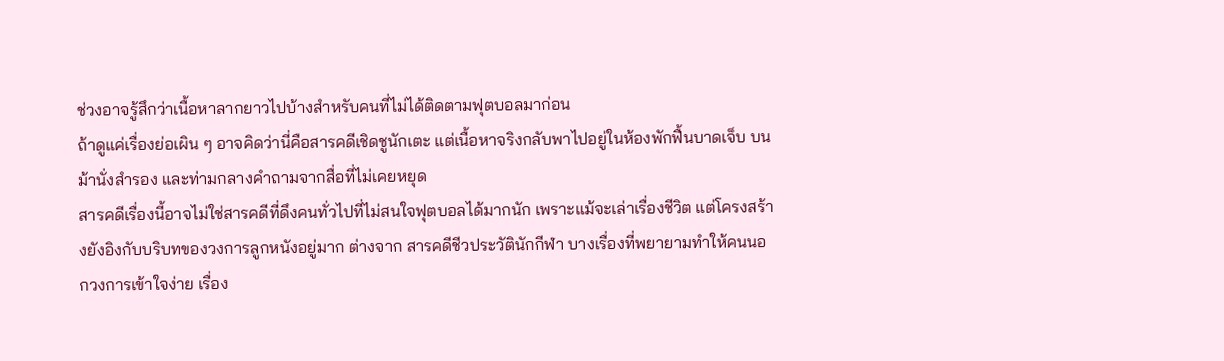ช่วงอาจรู้สึกว่าเนื้อหาลากยาวไปบ้างสำหรับคนที่ไม่ได้ติดตามฟุตบอลมาก่อน
ถ้าดูแค่เรื่องย่อเผิน ๆ อาจคิดว่านี่คือสารคดีเชิดชูนักเตะ แต่เนื้อหาจริงกลับพาไปอยู่ในห้องพักฟื้นบาดเจ็บ บนม้านั่งสำรอง และท่ามกลางคำถามจากสื่อที่ไม่เคยหยุด
สารคดีเรื่องนี้อาจไม่ใช่สารคดีที่ดึงคนทั่วไปที่ไม่สนใจฟุตบอลได้มากนัก เพราะแม้จะเล่าเรื่องชีวิต แต่โครงสร้างยังอิงกับบริบทของวงการลูกหนังอยู่มาก ต่างจาก สารคดีชีวประวัตินักกีฬา บางเรื่องที่พยายามทำให้คนนอกวงการเข้าใจง่าย เรื่อง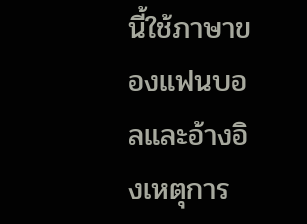นี้ใช้ภาษาของแฟนบอลและอ้างอิงเหตุการ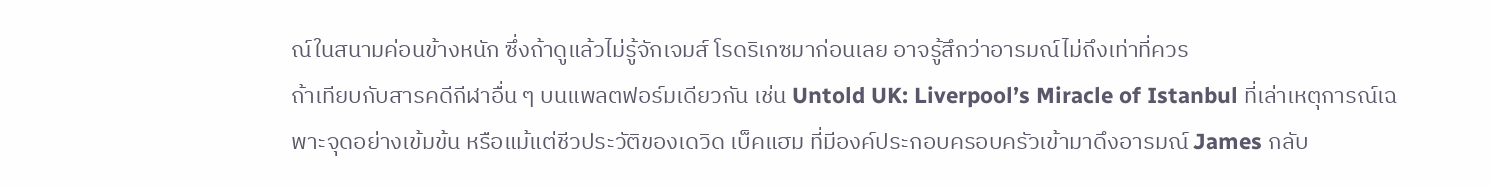ณ์ในสนามค่อนข้างหนัก ซึ่งถ้าดูแล้วไม่รู้จักเจมส์ โรดริเกซมาก่อนเลย อาจรู้สึกว่าอารมณ์ไม่ถึงเท่าที่ควร
ถ้าเทียบกับสารคดีกีฬาอื่น ๆ บนแพลตฟอร์มเดียวกัน เช่น Untold UK: Liverpool’s Miracle of Istanbul ที่เล่าเหตุการณ์เฉพาะจุดอย่างเข้มข้น หรือแม้แต่ชีวประวัติของเดวิด เบ็คแฮม ที่มีองค์ประกอบครอบครัวเข้ามาดึงอารมณ์ James กลับ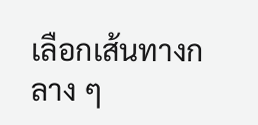เลือกเส้นทางกลาง ๆ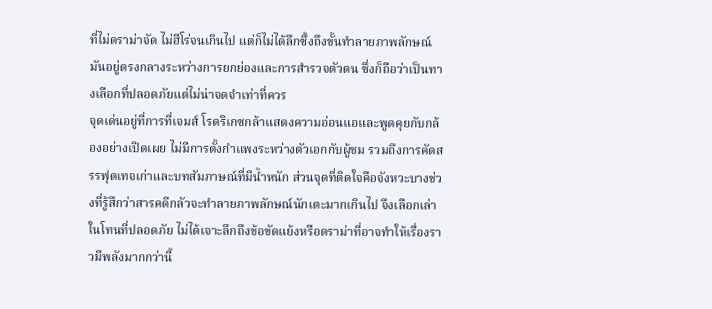ที่ไม่ดราม่าจัด ไม่ฮีโร่จนเกินไป แต่ก็ไม่ได้ลึกซึ้งถึงขั้นทำลายภาพลักษณ์ มันอยู่ตรงกลางระหว่างการยกย่องและการสำรวจตัวตน ซึ่งก็ถือว่าเป็นทางเลือกที่ปลอดภัยแต่ไม่น่าจดจำเท่าที่ควร
จุดเด่นอยู่ที่การที่เจมส์ โรดริเกซกล้าแสดงความอ่อนแอและพูดคุยกับกล้องอย่างเปิดเผย ไม่มีการตั้งกำแพงระหว่างตัวเอกกับผู้ชม รวมถึงการคัดสรรฟุตเทจเก่าและบทสัมภาษณ์ที่มีน้ำหนัก ส่วนจุดที่ติดใจคือจังหวะบางช่วงที่รู้สึกว่าสารคดีกลัวจะทำลายภาพลักษณ์นักเตะมากเกินไป จึงเลือกเล่าในโทนที่ปลอดภัย ไม่ได้เจาะลึกถึงข้อขัดแย้งหรือดราม่าที่อาจทำให้เรื่องราวมีพลังมากกว่านี้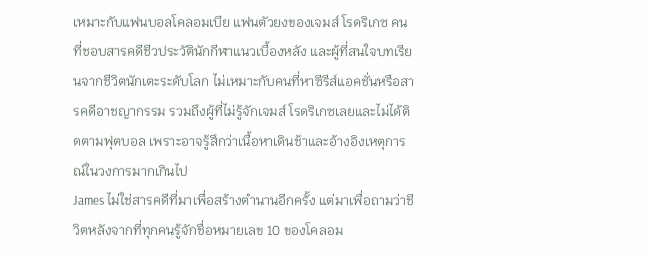เหมาะกับแฟนบอลโคลอมเบีย แฟนตัวยงของเจมส์ โรดริเกซ คนที่ชอบสารคดีชีวประวัตินักกีฬาแนวเบื้องหลัง และผู้ที่สนใจบทเรียนจากชีวิตนักเตะระดับโลก ไม่เหมาะกับคนที่หาซีรีส์แอคชั่นหรือสารคดีอาชญากรรม รวมถึงผู้ที่ไม่รู้จักเจมส์ โรดริเกซเลยและไม่ได้ติดตามฟุตบอล เพราะอาจรู้สึกว่าเนื้อหาเดินช้าและอ้างอิงเหตุการณ์ในวงการมากเกินไป
James ไม่ใช่สารคดีที่มาเพื่อสร้างตำนานอีกครั้ง แต่มาเพื่อถามว่าชีวิตหลังจากที่ทุกคนรู้จักชื่อหมายเลข 10 ของโคลอม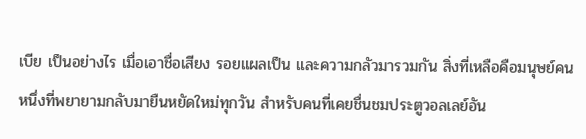เบีย เป็นอย่างไร เมื่อเอาชื่อเสียง รอยแผลเป็น และความกลัวมารวมกัน สิ่งที่เหลือคือมนุษย์คนหนึ่งที่พยายามกลับมายืนหยัดใหม่ทุกวัน สำหรับคนที่เคยชื่นชมประตูวอลเลย์อัน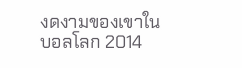งดงามของเขาในบอลโลก 2014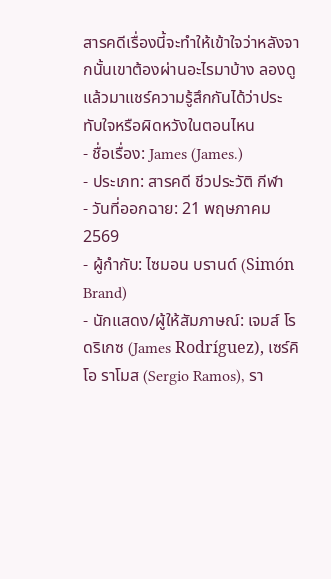สารคดีเรื่องนี้จะทำให้เข้าใจว่าหลังจากนั้นเขาต้องผ่านอะไรมาบ้าง ลองดูแล้วมาแชร์ความรู้สึกกันได้ว่าประทับใจหรือผิดหวังในตอนไหน
- ชื่อเรื่อง: James (James.)
- ประเภท: สารคดี ชีวประวัติ กีฬา
- วันที่ออกฉาย: 21 พฤษภาคม 2569
- ผู้กำกับ: ไซมอน บรานด์ (Simón Brand)
- นักแสดง/ผู้ให้สัมภาษณ์: เจมส์ โรดริเกซ (James Rodríguez), เซร์คิโอ ราโมส (Sergio Ramos), รา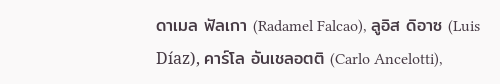ดาเมล ฟัลเกา (Radamel Falcao), ลูอิส ดิอาซ (Luis Díaz), คาร์โล อันเชลอตติ (Carlo Ancelotti),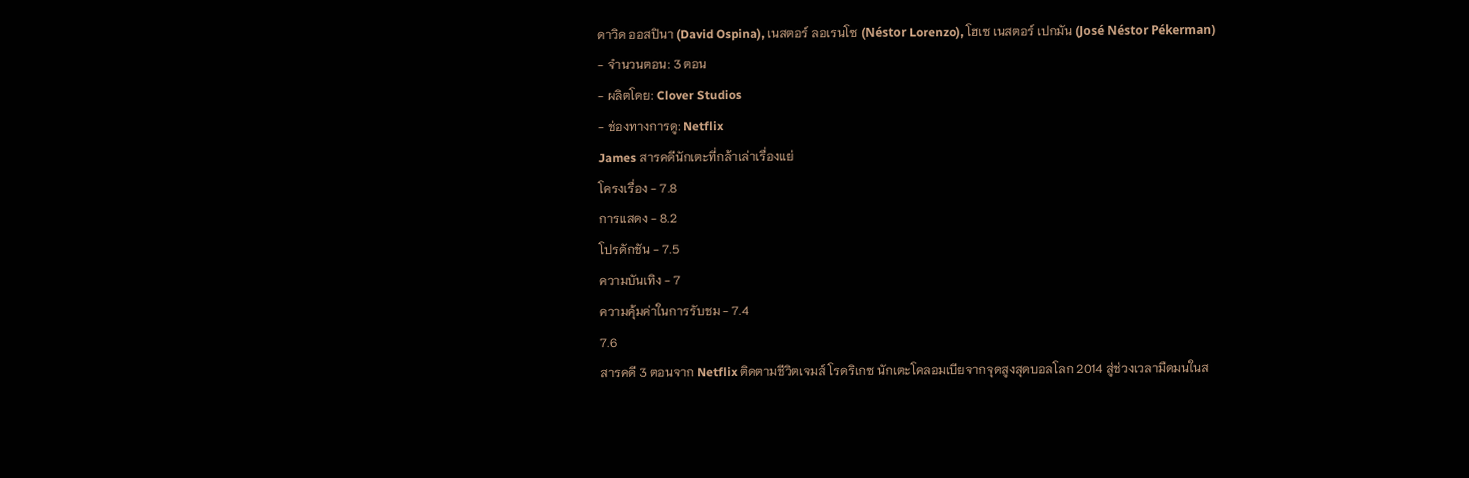ดาวิด ออสปินา (David Ospina), เนสตอร์ ลอเรนโซ (Néstor Lorenzo), โฮเซ เนสตอร์ เปกมัน (José Néstor Pékerman)
- จำนวนตอน: 3 ตอน
- ผลิตโดย: Clover Studios
- ช่องทางการดู: Netflix
James สารคดีนักเตะที่กล้าเล่าเรื่องแย่
โครงเรื่อง - 7.8
การแสดง - 8.2
โปรดักชัน - 7.5
ความบันเทิง - 7
ความคุ้มค่าในการรับชม - 7.4
7.6
สารคดี 3 ตอนจาก Netflix ติดตามชีวิตเจมส์ โรดริเกซ นักเตะโคลอมเบียจากจุดสูงสุดบอลโลก 2014 สู่ช่วงเวลามืดมนในส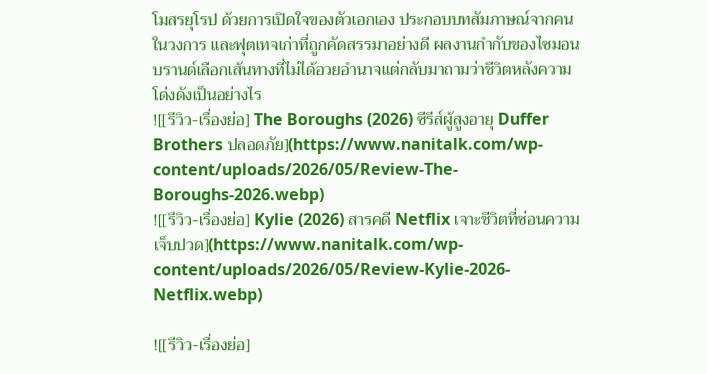โมสรยุโรป ด้วยการเปิดใจของตัวเอกเอง ประกอบบทสัมภาษณ์จากคนในวงการ และฟุตเทจเก่าที่ถูกคัดสรรมาอย่างดี ผลงานกำกับของไซมอน บรานด์เลือกเส้นทางที่ไม่ได้อวยอำนาจแต่กลับมาถามว่าชีวิตหลังความโด่งดังเป็นอย่างไร
![[รีวิว-เรื่องย่อ] The Boroughs (2026) ซีรีส์ผู้สูงอายุ Duffer Brothers ปลอดภัย](https://www.nanitalk.com/wp-content/uploads/2026/05/Review-The-Boroughs-2026.webp)
![[รีวิว-เรื่องย่อ] Kylie (2026) สารคดี Netflix เจาะชีวิตที่ซ่อนความเจ็บปวด](https://www.nanitalk.com/wp-content/uploads/2026/05/Review-Kylie-2026-Netflix.webp)

![[รีวิว-เรื่องย่อ]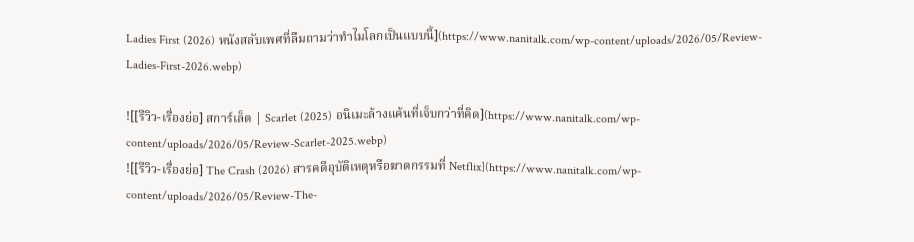Ladies First (2026) หนังสลับเพศที่ลืมถามว่าทำไมโลกเป็นแบบนี้](https://www.nanitalk.com/wp-content/uploads/2026/05/Review-Ladies-First-2026.webp)

![[รีวิว-เรื่องย่อ] สการ์เล็ต | Scarlet (2025) อนิเมะล้างแค้นที่เจ็บกว่าที่คิด](https://www.nanitalk.com/wp-content/uploads/2026/05/Review-Scarlet-2025.webp)
![[รีวิว-เรื่องย่อ] The Crash (2026) สารคดีอุบัติเหตุหรือฆาตกรรมที่ Netflix](https://www.nanitalk.com/wp-content/uploads/2026/05/Review-The-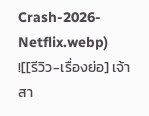Crash-2026-Netflix.webp)
![[รีวิว-เรื่องย่อ] เจ้าสา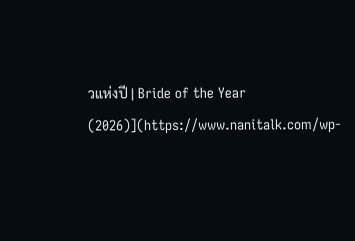วแห่งปี | Bride of the Year (2026)](https://www.nanitalk.com/wp-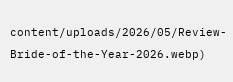content/uploads/2026/05/Review-Bride-of-the-Year-2026.webp)